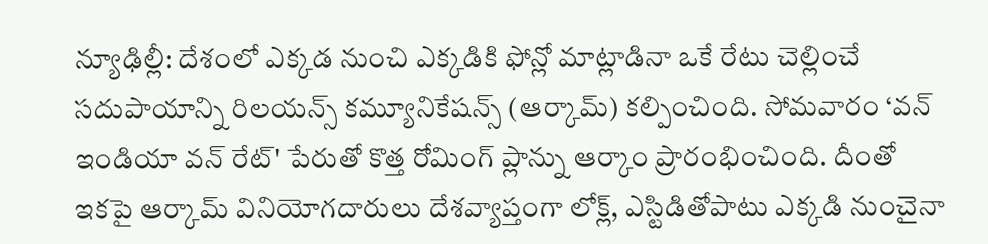న్యూఢిల్లీ: దేశంలో ఎక్కడ నుంచి ఎక్కడికి ఫోన్లో మాట్లాడినా ఒకే రేటు చెల్లించే సదుపాయాన్ని రిలయన్స్ కమ్యూనికేషన్స్ (ఆర్కామ్) కల్పించింది. సోమవారం ‘వన్ ఇండియా వన్ రేట్' పేరుతో కొత్త రోమింగ్ ప్లాన్ను ఆర్కాం ప్రారంభించింది. దీంతో ఇకపై ఆర్కామ్ వినియోగదారులు దేశవ్యాప్తంగా లోక్ల్, ఎస్టిడితోపాటు ఎక్కడి నుంచైనా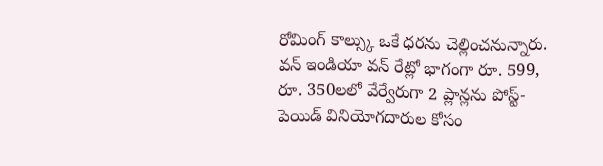రోమింగ్ కాల్స్కు ఒకే ధరను చెల్లించనున్నారు.
వన్ ఇండియా వన్ రేట్లో భాగంగా రూ. 599, రూ. 350లలో వేర్వేరుగా 2 ప్లాన్లను పోస్ట్-పెయిడ్ వినియోగదారుల కోసం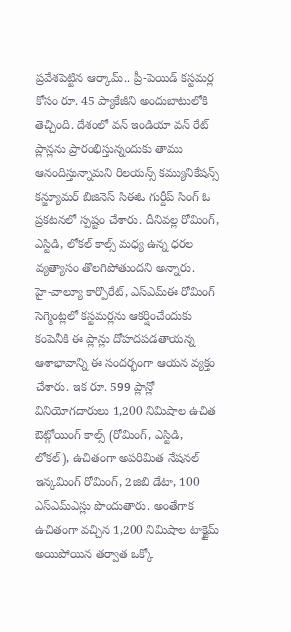ప్రవేశపెట్టిన ఆర్కామ్.. ప్రీ-పెయిడ్ కస్టమర్ల కోసం రూ. 45 ప్యాకేజీని అందుబాటులోకి తెచ్చింది. దేశంలో వన్ ఇండియా వన్ రేట్ ప్లాన్లను ప్రారంభిస్తున్నందుకు తాము ఆనందిస్తున్నామని రిలయన్స్ కమ్యునికేషన్స్ కన్జ్యూమర్ బిజినెస్ సిఈఓ గుర్దీప్ సింగ్ ఓ ప్రకటనలో స్పష్టం చేశారు. దీనివల్ల రోమింగ్, ఎస్టిడి, లోకల్ కాల్స్ మధ్య ఉన్న ధరల వ్యత్యాసం తొలగిపోతుందని అన్నారు.
హై-వాల్యూ కార్పొరేట్, ఎస్ఎమ్ఈ రోమింగ్ సెగ్మెంట్లలో కస్టమర్లను ఆకర్షించేందుకు కంపెనీకి ఈ ప్లాన్లు దోహదపడతాయన్న ఆశాభావాన్ని ఈ సందర్భంగా ఆయన వ్యక్తం చేశారు. ఇక రూ. 599 ప్లాన్లో వినియోగదారులు 1,200 నిమిషాల ఉచిత ఔట్గోయింగ్ కాల్స్ (రోమింగ్, ఎస్టిడి, లోకల్), ఉచితంగా అపరిమిత నేషనల్ ఇన్కమింగ్ రోమింగ్, 2జిబి డేటా, 100 ఎస్ఎమ్ఎస్లు పొందుతారు. అంతేగాక ఉచితంగా వచ్చిన 1,200 నిమిషాల టాక్టైమ్ అయిపోయిన తర్వాత ఒక్కో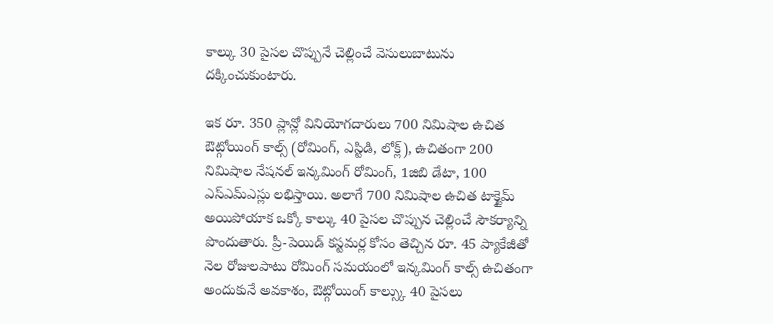కాల్కు 30 పైసల చొప్పునే చెల్లించే వెసులుబాటును దక్కించుకుంటారు.

ఇక రూ. 350 ప్లాన్లో వినియోగదారులు 700 నిమిషాల ఉచిత ఔట్గోయింగ్ కాల్స్ (రోమింగ్, ఎస్టిడి, లోక్ల్), ఉచితంగా 200 నిమిషాల నేషనల్ ఇన్కమింగ్ రోమింగ్, 1జిబి డేటా, 100 ఎస్ఎమ్ఎస్లు లభిస్తాయి. అలాగే 700 నిమిషాల ఉచిత టాక్టైమ్ అయిపోయాక ఒక్కో కాల్కు 40 పైసల చొప్పున చెల్లించే సౌకర్యాన్ని పొందుతారు. ప్రీ-పెయిడ్ కస్టమర్ల కోసం తెచ్చిన రూ. 45 ప్యాకేజీతో నెల రోజులపాటు రోమింగ్ సమయంలో ఇన్కమింగ్ కాల్స్ ఉచితంగా అందుకునే అవకాశం, ఔట్గోయింగ్ కాల్స్కు 40 పైసలు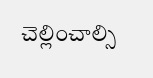చెల్లించాల్సి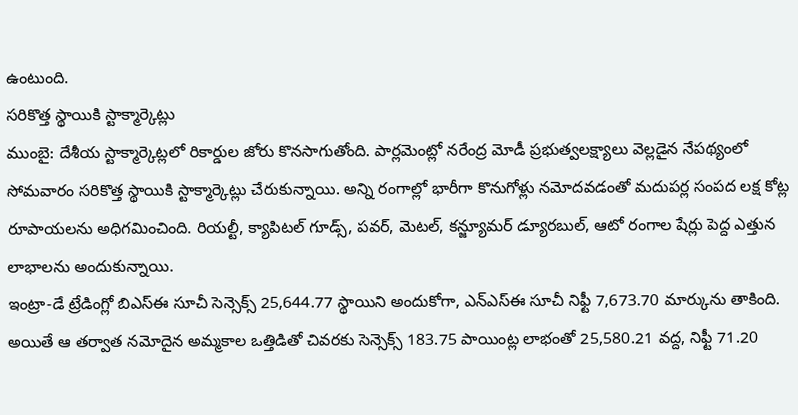ఉంటుంది.
సరికొత్త స్థాయికి స్టాక్మార్కెట్లు
ముంబై: దేశీయ స్టాక్మార్కెట్లలో రికార్డుల జోరు కొనసాగుతోంది. పార్లమెంట్లో నరేంద్ర మోడీ ప్రభుత్వలక్ష్యాలు వెల్లడైన నేపథ్యంలో సోమవారం సరికొత్త స్థాయికి స్టాక్మార్కెట్లు చేరుకున్నాయి. అన్ని రంగాల్లో భారీగా కొనుగోళ్లు నమోదవడంతో మదుపర్ల సంపద లక్ష కోట్ల రూపాయలను అధిగమించింది. రియల్టీ, క్యాపిటల్ గూడ్స్, పవర్, మెటల్, కన్జ్యూమర్ డ్యూరబుల్, ఆటో రంగాల షేర్లు పెద్ద ఎత్తున లాభాలను అందుకున్నాయి.
ఇంట్రా-డే ట్రేడింగ్లో బిఎస్ఈ సూచీ సెన్సెక్స్ 25,644.77 స్థాయిని అందుకోగా, ఎన్ఎస్ఈ సూచీ నిఫ్టీ 7,673.70 మార్కును తాకింది. అయితే ఆ తర్వాత నమోదైన అమ్మకాల ఒత్తిడితో చివరకు సెన్సెక్స్ 183.75 పాయింట్ల లాభంతో 25,580.21 వద్ద, నిఫ్టీ 71.20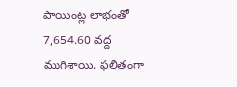పాయింట్ల లాభంతో 7,654.60 వద్ద ముగిశాయి. ఫలితంగా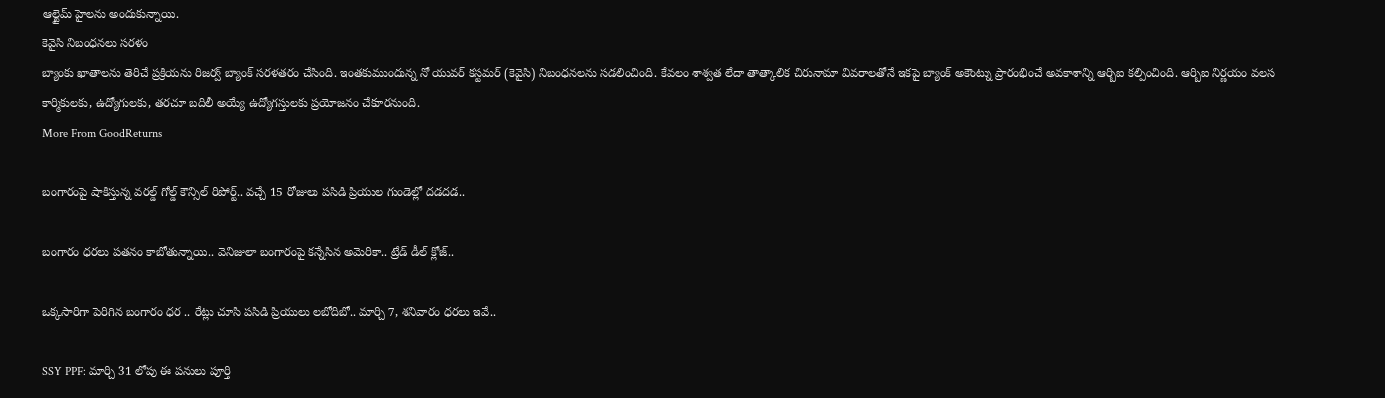ఆల్టైమ్ హైలను అందుకున్నాయి.
కెవైసి నిబంధనలు సరళం
బ్యాంకు ఖాతాలను తెరిచే ప్రక్రియను రిజర్వ్ బ్యాంక్ సరళతరం చేసింది. ఇంతకుముందున్న నో యువర్ కస్టమర్ (కెవైసి) నిబంధనలను సడలించింది. కేవలం శాశ్వత లేదా తాత్కాలిక చిరునామా వివరాలతోనే ఇకపై బ్యాంక్ అకౌంట్ను ప్రారంభించే అవకాశాన్ని ఆర్బిఐ కల్పించింది. ఆర్బిఐ నిర్ణయం వలస కార్మికులకు, ఉద్యోగులకు, తరచూ బదిలీ అయ్యే ఉద్యోగస్తులకు ప్రయోజనం చేకూరనుంది.
More From GoodReturns

బంగారంపై షాకిస్తున్న వరల్డ్ గోల్డ్ కౌన్సిల్ రిపోర్ట్.. వచ్చే 15 రోజులు పసిడి ప్రియుల గుండెల్లో దడదడ..

బంగారం ధరలు పతనం కాబోతున్నాయి.. వెనిజులా బంగారంపై కన్నేసిన అమెరికా.. ట్రేడ్ డీల్ క్లోజ్..

ఒక్కసారిగా పెరిగిన బంగారం ధర .. రేట్లు చూసి పసిడి ప్రియులు లబోదిబో.. మార్చి 7, శనివారం ధరలు ఇవే..

SSY PPF: మార్చి 31 లోపు ఈ పనులు పూర్తి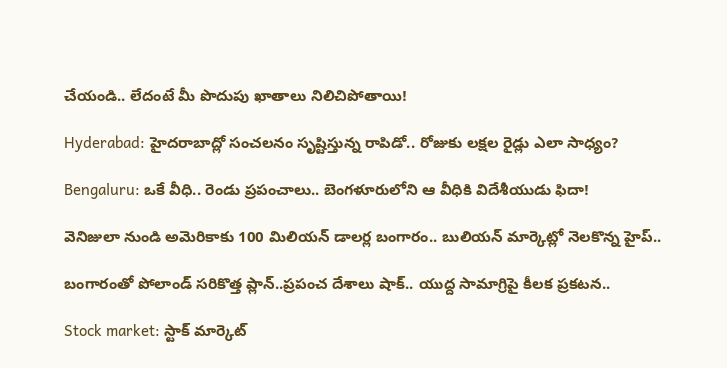చేయండి.. లేదంటే మీ పొదుపు ఖాతాలు నిలిచిపోతాయి!

Hyderabad: హైదరాబాద్లో సంచలనం సృష్టిస్తున్న రాపిడో.. రోజుకు లక్షల రైడ్లు ఎలా సాధ్యం?

Bengaluru: ఒకే వీధి.. రెండు ప్రపంచాలు.. బెంగళూరులోని ఆ వీధికి విదేశీయుడు ఫిదా!

వెనిజులా నుండి అమెరికాకు 100 మిలియన్ డాలర్ల బంగారం.. బులియన్ మార్కెట్లో నెలకొన్న హైప్..

బంగారంతో పోలాండ్ సరికొత్త ప్లాన్..ప్రపంచ దేశాలు షాక్.. యుద్ద సామాగ్రిపై కీలక ప్రకటన..

Stock market: స్టాక్ మార్కెట్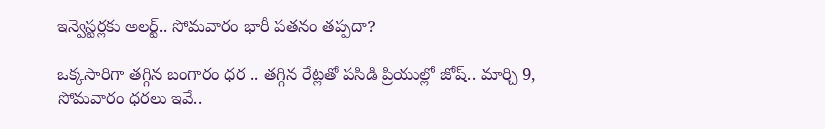ఇన్వెస్టర్లకు అలర్ట్.. సోమవారం భారీ పతనం తప్పదా?

ఒక్కసారిగా తగ్గిన బంగారం ధర .. తగ్గిన రేట్లతో పసిడి ప్రియుల్లో జోష్.. మార్చి 9, సోమవారం ధరలు ఇవే..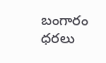బంగారం ధరలు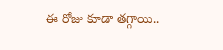ఈ రోజు కూడా తగ్గాయి..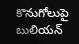కొనుగోలుపై బులియన్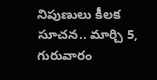నిపుణులు కీలక సూచన.. మార్చి 5, గురువారం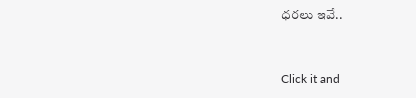ధరలు ఇవే..



Click it and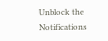Unblock the Notifications